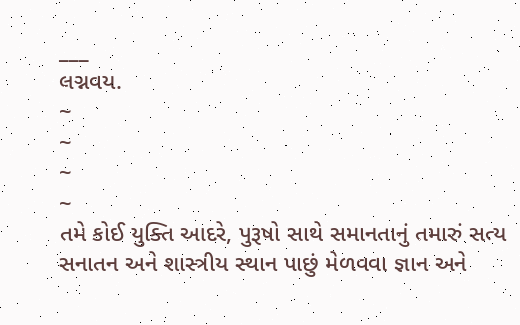___
લગ્નવય.
~
~
~
~
તમે કોઈ યુક્તિ આદરે, પુરૂષો સાથે સમાનતાનું તમારું સત્ય સનાતન અને શાસ્ત્રીય સ્થાન પાછું મેળવવા જ્ઞાન અને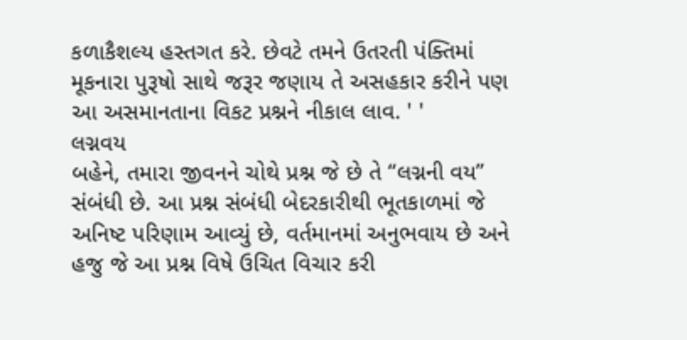કળાકૈશલ્ય હસ્તગત કરે. છેવટે તમને ઉતરતી પંક્તિમાં મૂકનારા પુરૂષો સાથે જરૂર જણાય તે અસહકાર કરીને પણ આ અસમાનતાના વિકટ પ્રશ્નને નીકાલ લાવ. ' '
લગ્નવય
બહેને, તમારા જીવનને ચોથે પ્રશ્ન જે છે તે “લગ્નની વય” સંબંધી છે. આ પ્રશ્ન સંબંધી બેદરકારીથી ભૂતકાળમાં જે અનિષ્ટ પરિણામ આવ્યું છે, વર્તમાનમાં અનુભવાય છે અને હજુ જે આ પ્રશ્ન વિષે ઉચિત વિચાર કરી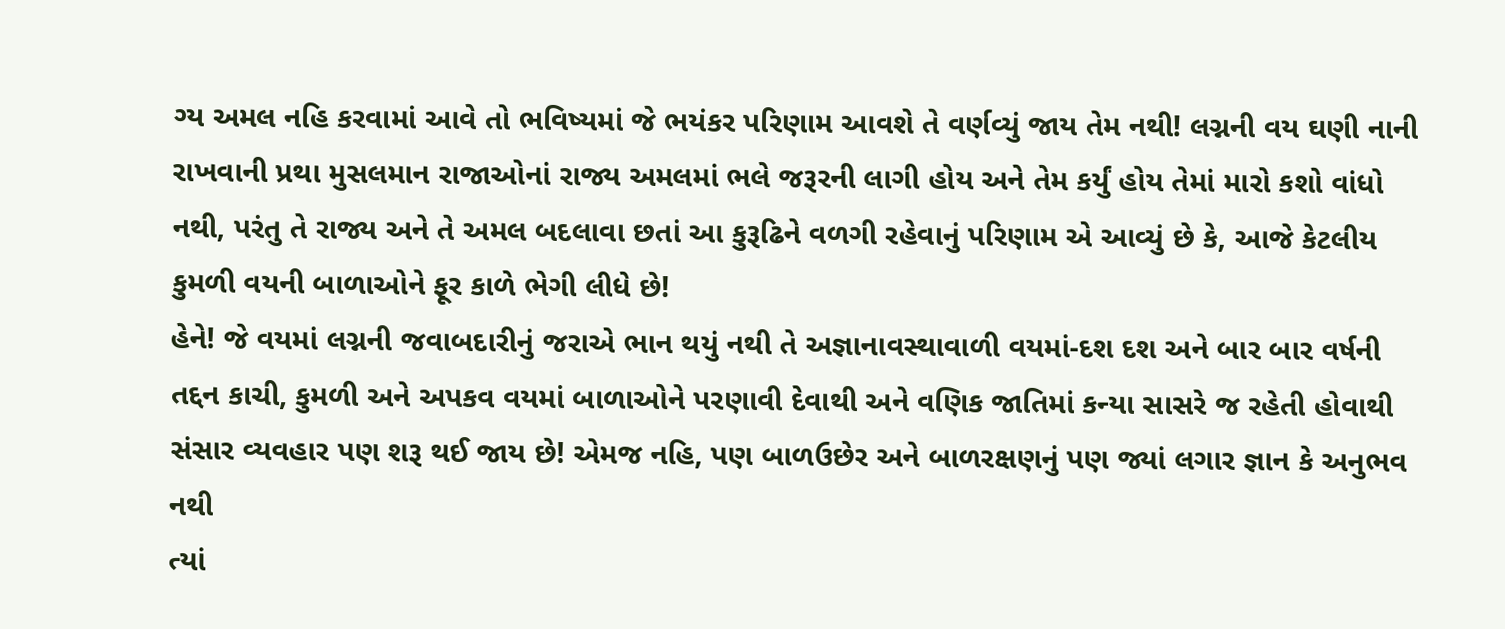ગ્ય અમલ નહિ કરવામાં આવે તો ભવિષ્યમાં જે ભયંકર પરિણામ આવશે તે વર્ણવ્યું જાય તેમ નથી! લગ્નની વય ઘણી નાની રાખવાની પ્રથા મુસલમાન રાજાઓનાં રાજ્ય અમલમાં ભલે જરૂરની લાગી હોય અને તેમ કર્યું હોય તેમાં મારો કશો વાંધો નથી, પરંતુ તે રાજ્ય અને તે અમલ બદલાવા છતાં આ કુરૂઢિને વળગી રહેવાનું પરિણામ એ આવ્યું છે કે, આજે કેટલીય કુમળી વયની બાળાઓને ફૂર કાળે ભેગી લીધે છે!
હેને! જે વયમાં લગ્નની જવાબદારીનું જરાએ ભાન થયું નથી તે અજ્ઞાનાવસ્થાવાળી વયમાં-દશ દશ અને બાર બાર વર્ષની તદ્દન કાચી, કુમળી અને અપકવ વયમાં બાળાઓને પરણાવી દેવાથી અને વણિક જાતિમાં કન્યા સાસરે જ રહેતી હોવાથી સંસાર વ્યવહાર પણ શરૂ થઈ જાય છે! એમજ નહિ, પણ બાળઉછેર અને બાળરક્ષણનું પણ જ્યાં લગાર જ્ઞાન કે અનુભવ નથી
ત્યાં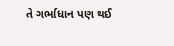તે ગર્ભાધાન પણ થઈ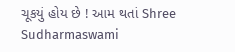ચૂકયું હોય છે ! આમ થતાં Shree Sudharmaswami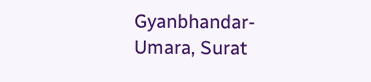Gyanbhandar-Umara, Surat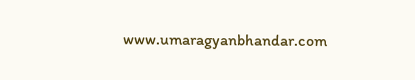www.umaragyanbhandar.com